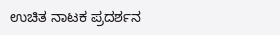ಉಚಿತ ನಾಟಕ ಪ್ರದರ್ಶನ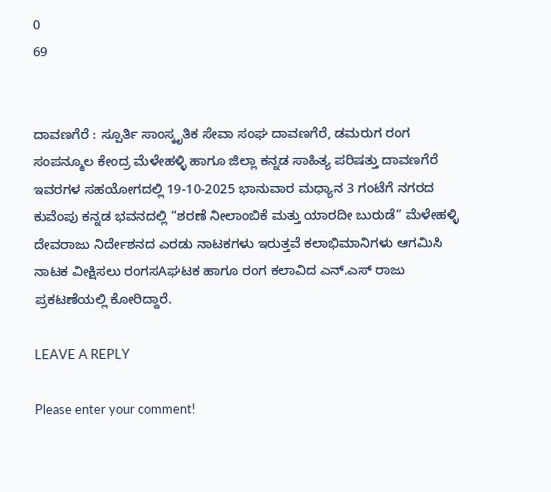0
69


ದಾವಣಗೆರೆ : ಸ್ಪೂರ್ತಿ ಸಾಂಸ್ಕೃತಿಕ ಸೇವಾ ಸಂಘ ದಾವಣಗೆರೆ, ಡಮರುಗ ರಂಗ ಸಂಪನ್ಮೂಲ ಕೇಂದ್ರ ಮೆಳೇಹಳ್ಳಿ ಹಾಗೂ ಜಿಲ್ಲಾ ಕನ್ನಡ ಸಾಹಿತ್ಯ ಪರಿಷತ್ತು ದಾವಣಗೆರೆ ಇವರಗಳ ಸಹಯೋಗದಲ್ಲಿ 19-10-2025 ಭಾನುವಾರ ಮಧ್ಯಾನ 3 ಗಂಟೆಗೆ ನಗರದ ಕುವೆಂಪು ಕನ್ನಡ ಭವನದಲ್ಲಿ “ಶರಣೆ ನೀಲಾಂಬಿಕೆ ಮತ್ತು ಯಾರದೀ ಬುರುಡೆ” ಮೆಳೇಹಳ್ಳಿ ದೇವರಾಜು ನಿರ್ದೇಶನದ ಎರಡು ನಾಟಕಗಳು ಇರುತ್ತವೆ ಕಲಾಭಿಮಾನಿಗಳು ಆಗಮಿಸಿ ನಾಟಕ ವೀಕ್ಷಿಸಲು ರಂಗಸAಘಟಕ ಹಾಗೂ ರಂಗ ಕಲಾವಿದ ಎನ್.ಎಸ್ ರಾಜು ಪ್ರಕಟಣೆಯಲ್ಲಿ ಕೋರಿದ್ದಾರೆ.

LEAVE A REPLY

Please enter your comment!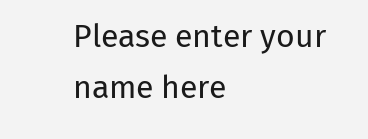Please enter your name here